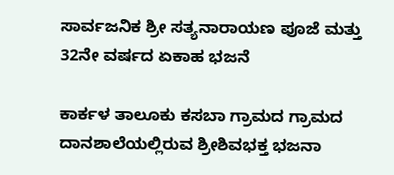ಸಾರ್ವಜನಿಕ ಶ್ರೀ ಸತ್ಯನಾರಾಯಣ ಪೂಜೆ ಮತ್ತು 32ನೇ ವರ್ಷದ ಏಕಾಹ ಭಜನೆ

ಕಾರ್ಕಳ ತಾಲೂಕು ಕಸಬಾ ಗ್ರಾಮದ ಗ್ರಾಮದ ದಾನಶಾಲೆಯಲ್ಲಿರುವ ಶ್ರೀಶಿವಭಕ್ತ ಭಜನಾ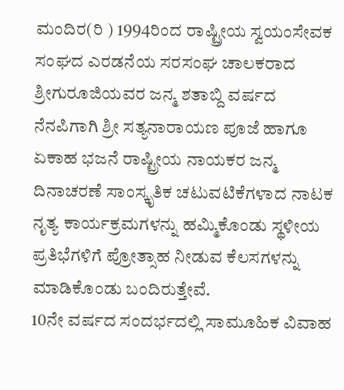ಮಂದಿರ(ರಿ ) 1994ರಿಂದ ರಾಷ್ಟ್ರೀಯ ಸ್ವಯಂಸೇವಕ ಸಂಘದ ಎರಡನೆಯ ಸರಸಂಘ ಚಾಲಕರಾದ ಶ್ರೀಗುರೂಜಿಯವರ ಜನ್ಮ ಶತಾಬ್ದಿ ವರ್ಷದ ನೆನಪಿಗಾಗಿ ಶ್ರೀ ಸತ್ಯನಾರಾಯಣ ಪೂಜೆ ಹಾಗೂ ಏಕಾಹ ಭಜನೆ ರಾಷ್ಟ್ರೀಯ ನಾಯಕರ ಜನ್ಮ ದಿನಾಚರಣೆ ಸಾಂಸ್ಕೃತಿಕ ಚಟುವಟಿಕೆಗಳಾದ ನಾಟಕ ನೃತ್ಯ ಕಾರ್ಯಕ್ರಮಗಳನ್ನು ಹಮ್ಮಿಕೊಂಡು ಸ್ಥಳೀಯ ಪ್ರತಿಭೆಗಳಿಗೆ ಪ್ರೋತ್ಸಾಹ ನೀಡುವ ಕೆಲಸಗಳನ್ನು ಮಾಡಿಕೊಂಡು ಬಂದಿರುತ್ತೇವೆ.
10ನೇ ವರ್ಷದ ಸಂದರ್ಭದಲ್ಲಿ ಸಾಮೂಹಿಕ ವಿವಾಹ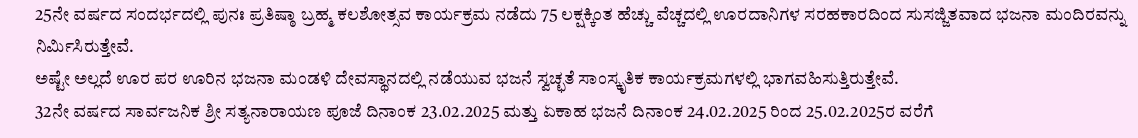25ನೇ ವರ್ಷದ ಸಂದರ್ಭದಲ್ಲಿ ಪುನಃ ಪ್ರತಿಷ್ಠಾ ಬ್ರಹ್ಮ ಕಲಶೋತ್ಸವ ಕಾರ್ಯಕ್ರಮ ನಡೆದು 75 ಲಕ್ಷಕ್ಕಿಂತ ಹೆಚ್ಚು ವೆಚ್ಚದಲ್ಲಿ ಊರದಾನಿಗಳ ಸರಹಕಾರದಿಂದ ಸುಸಜ್ಜಿತವಾದ ಭಜನಾ ಮಂದಿರವನ್ನು ನಿರ್ಮಿಸಿರುತ್ತೇವೆ.
ಅಷ್ಟೇ ಅಲ್ಲದೆ ಊರ ಪರ ಊರಿನ ಭಜನಾ ಮಂಡಳಿ ದೇವಸ್ಥಾನದಲ್ಲಿ ನಡೆಯುವ ಭಜನೆ ಸ್ವಚ್ಛತೆ ಸಾಂಸ್ಕೃತಿಕ ಕಾರ್ಯಕ್ರಮಗಳಲ್ಲಿ ಭಾಗವಹಿಸುತ್ತಿರುತ್ತೇವೆ.
32ನೇ ವರ್ಷದ ಸಾರ್ವಜನಿಕ ಶ್ರೀ ಸತ್ಯನಾರಾಯಣ ಪೂಜೆ ದಿನಾಂಕ 23.02.2025 ಮತ್ತು ಏಕಾಹ ಭಜನೆ ದಿನಾಂಕ 24.02.2025 ರಿಂದ 25.02.2025ರ ವರೆಗೆ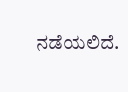ನಡೆಯಲಿದೆ.